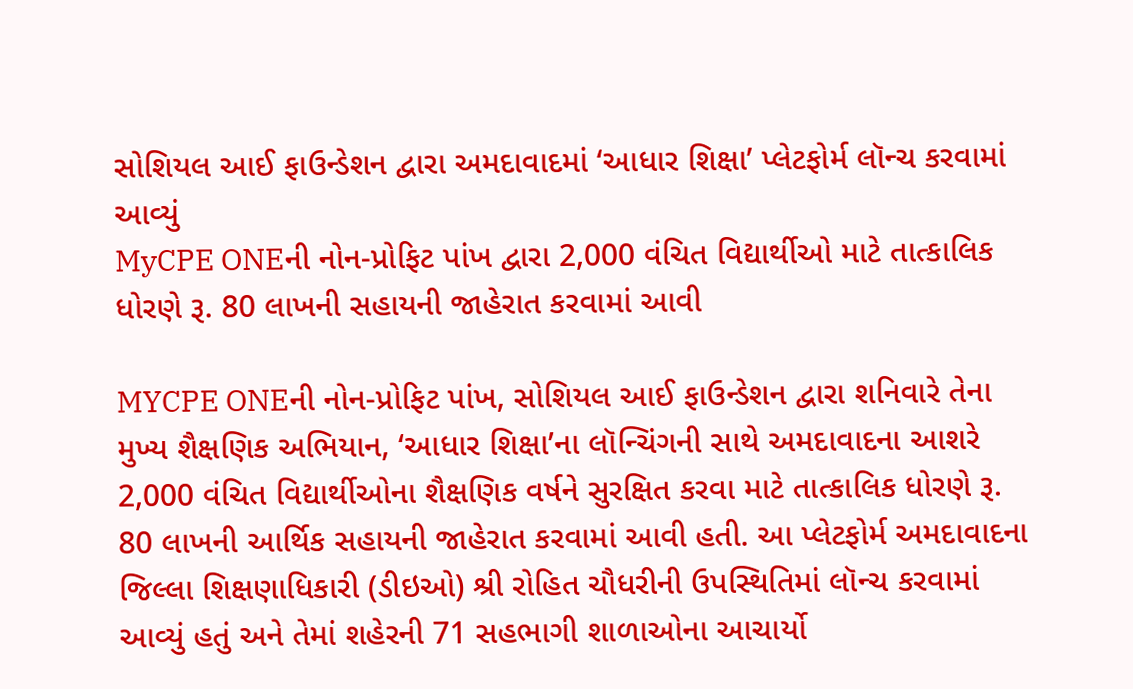સોશિયલ આઈ ફાઉન્ડેશન દ્વારા અમદાવાદમાં ‘આધાર શિક્ષા’ પ્લેટફોર્મ લૉન્ચ કરવામાં આવ્યું
MyCPE ONEની નોન-પ્રોફિટ પાંખ દ્વારા 2,000 વંચિત વિદ્યાર્થીઓ માટે તાત્કાલિક ધોરણે રૂ. 80 લાખની સહાયની જાહેરાત કરવામાં આવી

MYCPE ONEની નોન-પ્રોફિટ પાંખ, સોશિયલ આઈ ફાઉન્ડેશન દ્વારા શનિવારે તેના મુખ્ય શૈક્ષણિક અભિયાન, ‘આધાર શિક્ષા’ના લૉન્ચિંગની સાથે અમદાવાદના આશરે 2,000 વંચિત વિદ્યાર્થીઓના શૈક્ષણિક વર્ષને સુરક્ષિત કરવા માટે તાત્કાલિક ધોરણે રૂ. 80 લાખની આર્થિક સહાયની જાહેરાત કરવામાં આવી હતી. આ પ્લેટફોર્મ અમદાવાદના જિલ્લા શિક્ષણાધિકારી (ડીઇઓ) શ્રી રોહિત ચૌધરીની ઉપસ્થિતિમાં લૉન્ચ કરવામાં આવ્યું હતું અને તેમાં શહેરની 71 સહભાગી શાળાઓના આચાર્યો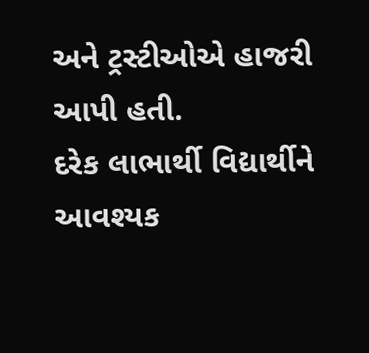અને ટ્રસ્ટીઓએ હાજરી આપી હતી.
દરેક લાભાર્થી વિદ્યાર્થીને આવશ્યક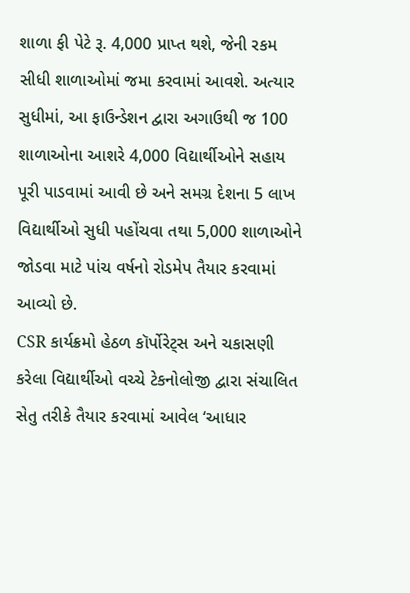શાળા ફી પેટે રૂ. 4,000 પ્રાપ્ત થશે, જેની રકમ સીધી શાળાઓમાં જમા કરવામાં આવશે. અત્યાર સુધીમાં, આ ફાઉન્ડેશન દ્વારા અગાઉથી જ 100 શાળાઓના આશરે 4,000 વિદ્યાર્થીઓને સહાય પૂરી પાડવામાં આવી છે અને સમગ્ર દેશના 5 લાખ વિદ્યાર્થીઓ સુધી પહોંચવા તથા 5,000 શાળાઓને જોડવા માટે પાંચ વર્ષનો રોડમેપ તૈયાર કરવામાં આવ્યો છે.
CSR કાર્યક્રમો હેઠળ કૉર્પોરેટ્સ અને ચકાસણી કરેલા વિદ્યાર્થીઓ વચ્ચે ટેકનોલોજી દ્વારા સંચાલિત સેતુ તરીકે તૈયાર કરવામાં આવેલ ‘આધાર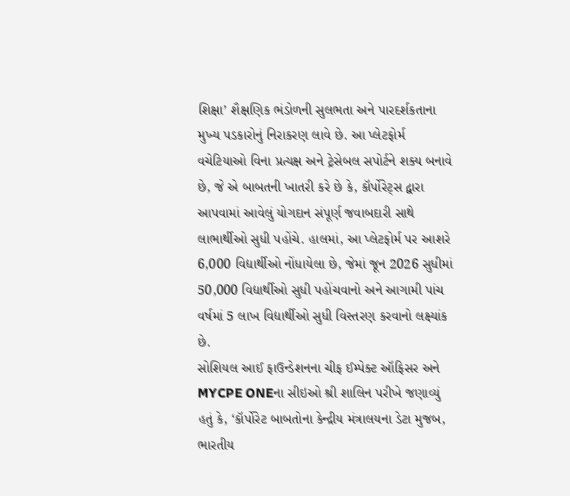શિક્ષા’ શૈક્ષણિક ભંડોળની સુલભતા અને પારદર્શકતાના મુખ્ય પડકારોનું નિરાકરણ લાવે છે. આ પ્લેટફોર્મ વચેટિયાઓ વિના પ્રત્યક્ષ અને ટ્રેસેબલ સપોર્ટને શક્ય બનાવે છે, જે એ બાબતની ખાતરી કરે છે કે, કૉર્પોરેટ્સ દ્વારા આપવામાં આવેલું યોગદાન સંપૂર્ણ જવાબદારી સાથે લાભાર્થીઓ સુધી પહોંચે. હાલમાં, આ પ્લેટફોર્મ પર આશરે 6,000 વિદ્યાર્થીઓ નોંધાયેલા છે, જેમાં જૂન 2026 સુધીમાં 50,000 વિદ્યાર્થીઓ સુધી પહોંચવાનો અને આગામી પાંચ વર્ષમાં 5 લાખ વિદ્યાર્થીઓ સુધી વિસ્તરણ કરવાનો લક્ષ્યાંક છે.
સોશિયલ આઈ ફાઉન્ડેશનના ચીફ ઈમ્પેક્ટ ઑફિસર અને MYCPE ONEના સીઇઓ શ્રી શાલિન પરીખે જણાવ્યું હતું કે, ‘કૉર્પોરેટ બાબતોના કેન્દ્રીય મંત્રાલયના ડેટા મુજબ, ભારતીય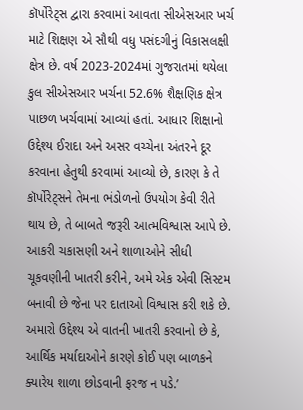કૉર્પોરેટ્સ દ્વારા કરવામાં આવતા સીએસઆર ખર્ચ માટે શિક્ષણ એ સૌથી વધુ પસંદગીનું વિકાસલક્ષી ક્ષેત્ર છે. વર્ષ 2023-2024માં ગુજરાતમાં થયેલા કુલ સીએસઆર ખર્ચના 52.6% શૈક્ષણિક ક્ષેત્ર પાછળ ખર્ચવામાં આવ્યાં હતાં. આધાર શિક્ષાનો ઉદ્દેશ્ય ઈરાદા અને અસર વચ્ચેના અંતરને દૂર કરવાના હેતુથી કરવામાં આવ્યો છે, કારણ કે તે કૉર્પોરેટ્સને તેમના ભંડોળનો ઉપયોગ કેવી રીતે થાય છે, તે બાબતે જરૂરી આત્મવિશ્વાસ આપે છે. આકરી ચકાસણી અને શાળાઓને સીધી ચૂકવણીની ખાતરી કરીને, અમે એક એવી સિસ્ટમ બનાવી છે જેના પર દાતાઓ વિશ્વાસ કરી શકે છે. અમારો ઉદ્દેશ્ય એ વાતની ખાતરી કરવાનો છે કે, આર્થિક મર્યાદાઓને કારણે કોઈ પણ બાળકને ક્યારેય શાળા છોડવાની ફરજ ન પડે.’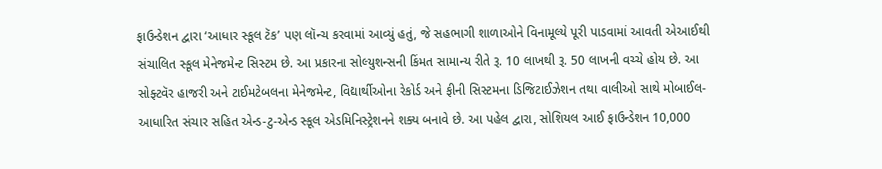ફાઉન્ડેશન દ્વારા ‘આધાર સ્કૂલ ટૅક’ પણ લૉન્ચ કરવામાં આવ્યું હતું, જે સહભાગી શાળાઓને વિનામૂલ્યે પૂરી પાડવામાં આવતી એઆઈથી સંચાલિત સ્કૂલ મેનેજમેન્ટ સિસ્ટમ છે. આ પ્રકારના સોલ્યુશન્સની કિંમત સામાન્ય રીતે રૂ. 10 લાખથી રૂ. 50 લાખની વચ્ચે હોય છે. આ સોફ્ટવૅર હાજરી અને ટાઈમટેબલના મેનેજમેન્ટ, વિદ્યાર્થીઓના રેકોર્ડ અને ફીની સિસ્ટમના ડિજિટાઈઝેશન તથા વાલીઓ સાથે મોબાઈલ-આધારિત સંચાર સહિત એન્ડ-ટુ-એન્ડ સ્કૂલ એડમિનિસ્ટ્રેશનને શક્ય બનાવે છે. આ પહેલ દ્વારા, સોશિયલ આઈ ફાઉન્ડેશન 10,000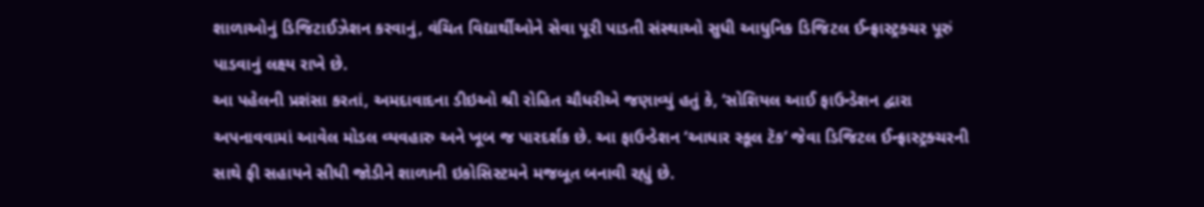શાળાઓનું ડિજિટાઈઝેશન કરવાનું, વંચિત વિદ્યાર્થીઓને સેવા પૂરી પાડતી સંસ્થાઓ સુધી આધુનિક ડિજિટલ ઈન્ફ્રાસ્ટ્રક્ચર પૂરું પાડવાનું લક્ષ્ય રાખે છે.
આ પહેલની પ્રશંસા કરતાં, અમદાવાદના ડીઇઓ શ્રી રોહિત ચૌધરીએ જણાવ્યું હતું કે, ‘સોશિયલ આઈ ફાઉન્ડેશન દ્વારા અપનાવવામાં આવેલ મોડલ વ્યવહારુ અને ખૂબ જ પારદર્શક છે. આ ફાઉન્ડેશન ‘આધાર સ્કૂલ ટૅક’ જેવા ડિજિટલ ઈન્ફ્રાસ્ટ્રક્ચરની સાથે ફી સહાયને સીધી જોડીને શાળાની ઇકોસિસ્ટમને મજબૂત બનાવી રહ્યું છે.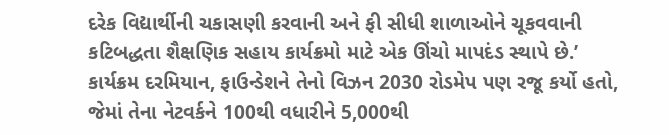દરેક વિદ્યાર્થીની ચકાસણી કરવાની અને ફી સીધી શાળાઓને ચૂકવવાની કટિબદ્ધતા શૈક્ષણિક સહાય કાર્યક્રમો માટે એક ઊંચો માપદંડ સ્થાપે છે.’
કાર્યક્રમ દરમિયાન, ફાઉન્ડેશને તેનો વિઝન 2030 રોડમેપ પણ રજૂ કર્યો હતો, જેમાં તેના નેટવર્કને 100થી વધારીને 5,000થી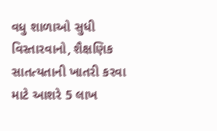વધુ શાળાઓ સુધી વિસ્તારવાનો, શૈક્ષણિક સાતત્યતાની ખાતરી કરવા માટે આશરે 5 લાખ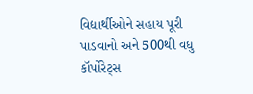વિદ્યાર્થીઓને સહાય પૂરી પાડવાનો અને 500થી વધુ કૉર્પોરેટ્સ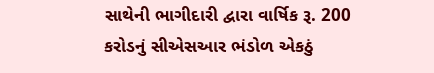સાથેની ભાગીદારી દ્વારા વાર્ષિક રૂ. 200 કરોડનું સીએસઆર ભંડોળ એકઠું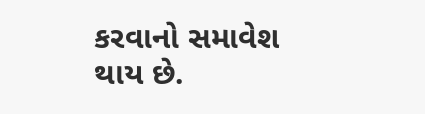કરવાનો સમાવેશ થાય છે.